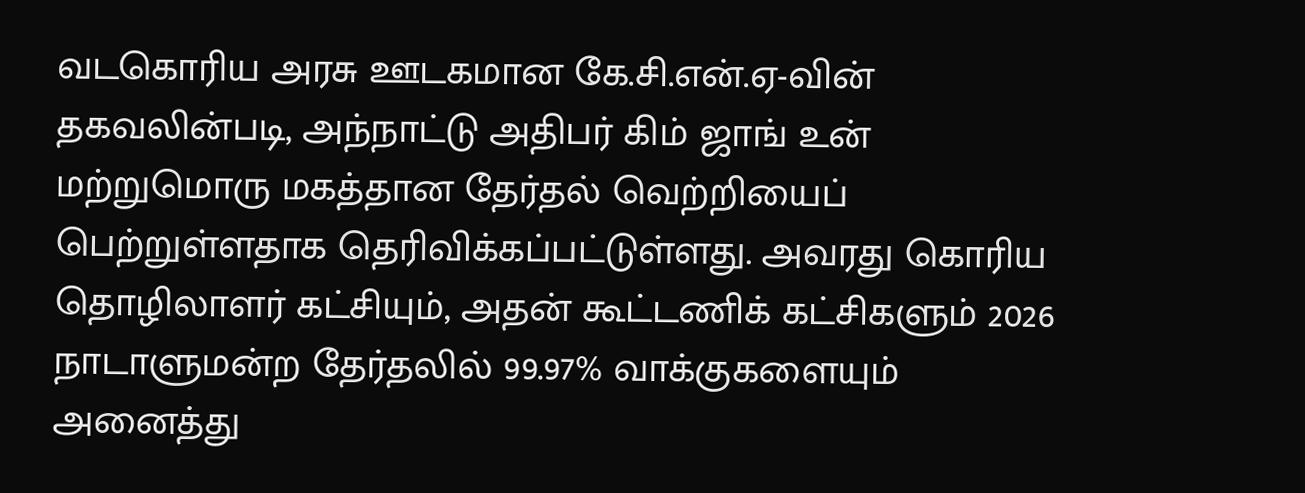வடகொரிய அரசு ஊடகமான கே.சி.என்.ஏ-வின் தகவலின்படி, அந்நாட்டு அதிபர் கிம் ஜாங் உன் மற்றுமொரு மகத்தான தேர்தல் வெற்றியைப் பெற்றுள்ளதாக தெரிவிக்கப்பட்டுள்ளது. அவரது கொரிய தொழிலாளர் கட்சியும், அதன் கூட்டணிக் கட்சிகளும் 2026 நாடாளுமன்ற தேர்தலில் 99.97% வாக்குகளையும் அனைத்து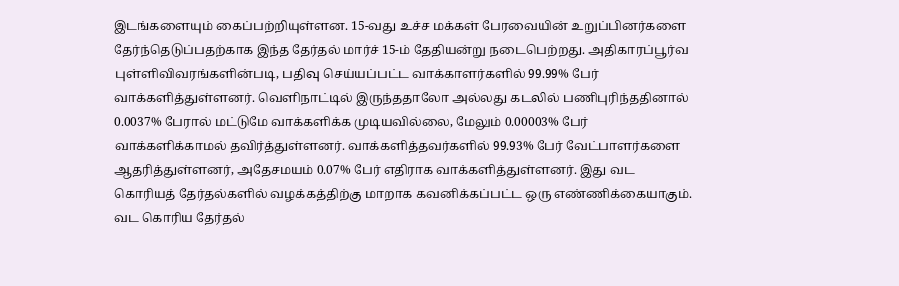இடங்களையும் கைப்பற்றியுள்ளன. 15-வது உச்ச மக்கள் பேரவையின் உறுப்பினர்களை தேர்ந்தெடுப்பதற்காக இந்த தேர்தல் மார்ச் 15-ம் தேதியன்று நடைபெற்றது. அதிகாரப்பூர்வ புள்ளிவிவரங்களின்படி, பதிவு செய்யப்பட்ட வாக்காளர்களில் 99.99% பேர் வாக்களித்துள்ளனர். வெளிநாட்டில் இருந்ததாலோ அல்லது கடலில் பணிபுரிந்ததினால் 0.0037% பேரால் மட்டுமே வாக்களிக்க முடியவில்லை, மேலும் 0.00003% பேர் வாக்களிக்காமல் தவிர்த்துள்ளனர். வாக்களித்தவர்களில் 99.93% பேர் வேட்பாளர்களை ஆதரித்துள்ளனர், அதேசமயம் 0.07% பேர் எதிராக வாக்களித்துள்ளனர். இது வட கொரியத் தேர்தல்களில் வழக்கத்திற்கு மாறாக கவனிக்கப்பட்ட ஒரு எண்ணிக்கையாகும். வட கொரிய தேர்தல்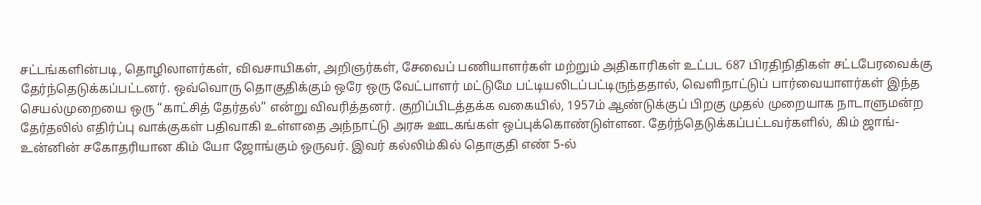சட்டங்களின்படி, தொழிலாளர்கள், விவசாயிகள், அறிஞர்கள், சேவைப் பணியாளர்கள் மற்றும் அதிகாரிகள் உட்பட 687 பிரதிநிதிகள் சட்டபேரவைக்கு தேர்ந்தெடுக்கப்பட்டனர். ஒவ்வொரு தொகுதிக்கும் ஒரே ஒரு வேட்பாளர் மட்டுமே பட்டியலிடப்பட்டிருந்ததால், வெளிநாட்டுப் பார்வையாளர்கள் இந்த செயல்முறையை ஒரு “காட்சித் தேர்தல்” என்று விவரித்தனர். குறிப்பிடத்தக்க வகையில், 1957ம் ஆண்டுக்குப் பிறகு முதல் முறையாக நாடாளுமன்ற தேர்தலில் எதிர்ப்பு வாக்குகள் பதிவாகி உள்ளதை அந்நாட்டு அரசு ஊடகங்கள் ஒப்புக்கொண்டுள்ளன. தேர்ந்தெடுக்கப்பட்டவர்களில், கிம் ஜாங்-உன்னின் சகோதரியான கிம் யோ ஜோங்கும் ஒருவர். இவர் கல்லிம்கில் தொகுதி எண் 5-ல்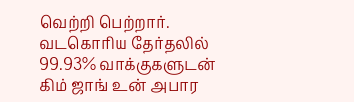வெற்றி பெற்றார்.
வடகொரிய தேர்தலில் 99.93% வாக்குகளுடன் கிம் ஜாங் உன் அபார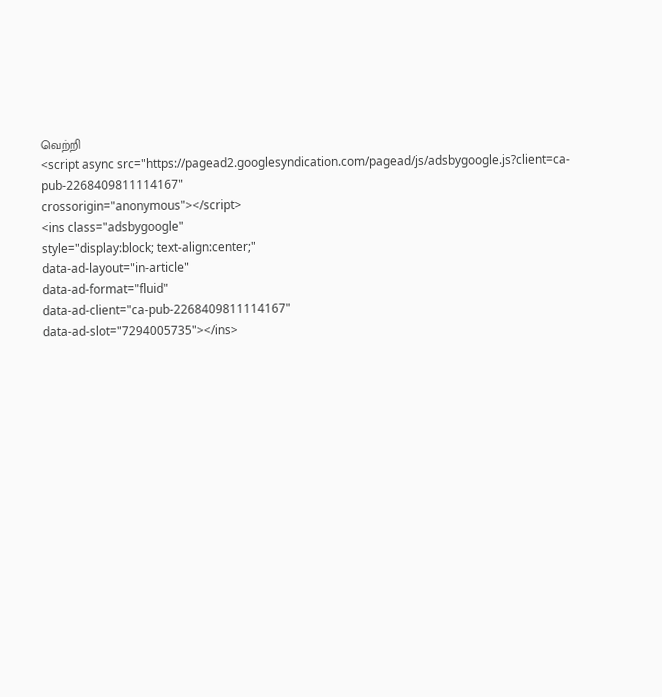வெற்றி
<script async src="https://pagead2.googlesyndication.com/pagead/js/adsbygoogle.js?client=ca-pub-2268409811114167"
crossorigin="anonymous"></script>
<ins class="adsbygoogle"
style="display:block; text-align:center;"
data-ad-layout="in-article"
data-ad-format="fluid"
data-ad-client="ca-pub-2268409811114167"
data-ad-slot="7294005735"></ins>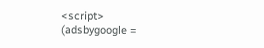<script>
(adsbygoogle =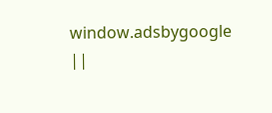window.adsbygoogle ||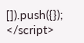[]).push({});
</script>